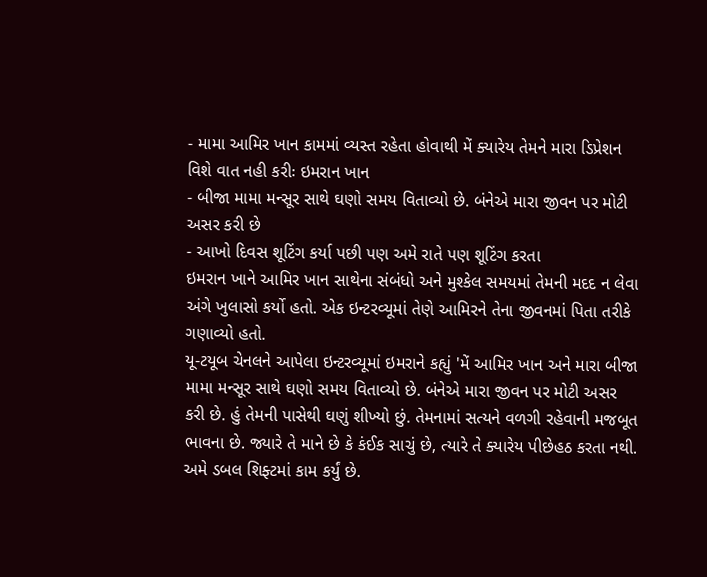- મામા આમિર ખાન કામમાં વ્યસ્ત રહેતા હોવાથી મેં ક્યારેય તેમને મારા ડિપ્રેશન વિશે વાત નહી કરીઃ ઇમરાન ખાન
- બીજા મામા મન્સૂર સાથે ઘણો સમય વિતાવ્યો છે. બંનેએ મારા જીવન પર મોટી અસર કરી છે
- આખો દિવસ શૂટિંગ કર્યા પછી પણ અમે રાતે પણ શૂટિંગ કરતા
ઇમરાન ખાને આમિર ખાન સાથેના સંબંધો અને મુશ્કેલ સમયમાં તેમની મદદ ન લેવા અંગે ખુલાસો કર્યો હતો. એક ઇન્ટરવ્યૂમાં તેણે આમિરને તેના જીવનમાં પિતા તરીકે ગણાવ્યો હતો.
યૂ-ટયૂબ ચેનલને આપેલા ઇન્ટરવ્યૂમાં ઇમરાને કહ્યું 'મેં આમિર ખાન અને મારા બીજા મામા મન્સૂર સાથે ઘણો સમય વિતાવ્યો છે. બંનેએ મારા જીવન પર મોટી અસર કરી છે. હું તેમની પાસેથી ઘણું શીખ્યો છું. તેમનામાં સત્યને વળગી રહેવાની મજબૂત ભાવના છે. જ્યારે તે માને છે કે કંઈક સાચું છે, ત્યારે તે ક્યારેય પીછેહઠ કરતા નથી. અમે ડબલ શિફ્ટમાં કામ કર્યું છે.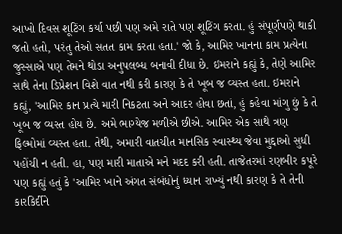આખો દિવસ શૂટિંગ કર્યા પછી પણ અમે રાતે પણ શૂટિંગ કરતા. હું સંપૂર્ણપણે થાકી જતો હતો, પરંતુ તેઓ સતત કામ કરતા હતા.' જો કે, આમિર ખાનના કામ પ્રત્યેના જુસ્સાએ પણ તેમને થોડા અનુપલબ્ધ બનાવી દીધા છે. ઇમરાને કહ્યું કે, તેણે આમિર સાથે તેના ડિપ્રેશન વિશે વાત નથી કરી કારણ કે તે ખૂબ જ વ્યસ્ત હતા. ઇમરાને કહ્યું, 'આમિર કાન પ્રત્યે મારી નિકટતા અને આદર હોવા છતાં, હું કહેવા માંગુ છું કે તે ખૂબ જ વ્યસ્ત હોય છે. અમે ભાગ્યેજ મળીએ છીએ. આમિર એક સાથે ત્રણ ફિલ્મોમાં વ્યસ્ત હતા. તેથી, અમારી વાતચીત માનસિક સ્વાસ્થ્ય જેવા મુદ્દાઓ સુધી પહોંચી ન હતી. હા, પણ મારી માતાએ મને મદદ કરી હતી. તાજેતરમાં રણબીર કપૂરે પણ કહ્યું હતું કે 'આમિર ખાને અંગત સંબંધોનું ધ્યાન રાખ્યું નથી કારણ કે તે તેની કારકિર્દીને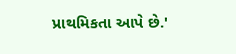પ્રાથમિકતા આપે છે.'